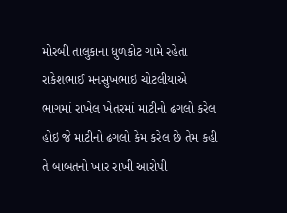મોરબી તાલુકાના ધુળકોટ ગામે રહેતા રાકેશભાઈ મનસુખભાઇ ચોટલીયાએ ભાગમાં રાખેલ ખેતરમાં માટીનો ઢગલો કરેલ હોઇ જે માટીનો ઢગલો કેમ કરેલ છે તેમ કહી તે બાબતનો ખાર રાખી આરોપી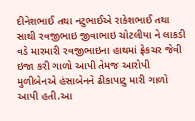દીનેશભાઈ તથા નટુભાઈએ રાકેશભાઈ તથા સાથી રવજીભાઇ જીવાભાઇ ચોટલીયા ને લાકડી વડે મારમારી રવજીભાઇના હાથમાં ફ્રેકચર જેવી ઇજા કરી ગાળો આપી તેમજ આરોપી મુળીબેનએ હંસાબેનને ઢીકાપાટુ મારી ગાળો આપી હતી.આ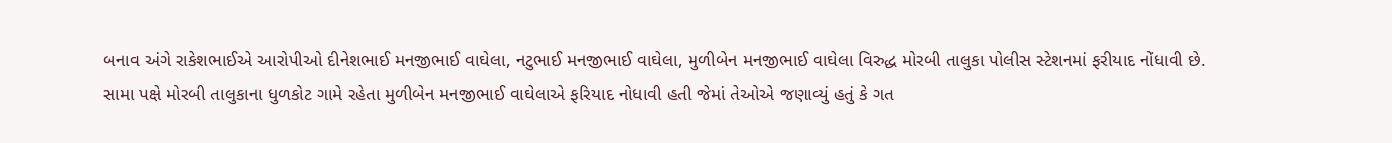બનાવ અંગે રાકેશભાઈએ આરોપીઓ દીનેશભાઈ મનજીભાઈ વાઘેલા, નટુભાઈ મનજીભાઈ વાઘેલા, મુળીબેન મનજીભાઈ વાઘેલા વિરુદ્ધ મોરબી તાલુકા પોલીસ સ્ટેશનમાં ફરીયાદ નોંધાવી છે.
સામા પક્ષે મોરબી તાલુકાના ધુળકોટ ગામે રહેતા મુળીબેન મનજીભાઈ વાઘેલાએ ફરિયાદ નોધાવી હતી જેમાં તેઓએ જણાવ્યું હતું કે ગત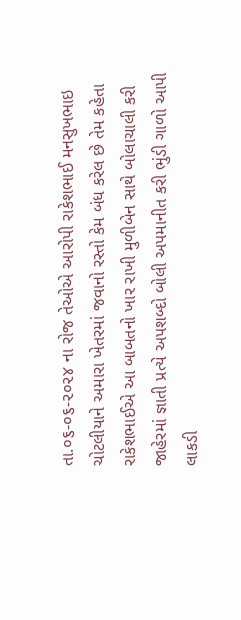તા.૦૬-૦૬-૨૦૨૪ ના રોજ તેઓએ આરોપી રાકેશભાઈ મનસુખભાઇ ચોટલીયાને અમારા ખેતરમાં જવાનો રસ્તો કેમ બંધ કરેલ છે તેમ કહેતા રાકેશભાઈએ આ બાબતનો ખાર રાખી મુળીબેન સાથે બોલાચાલી કરી જાહેરમાં જ્ઞાતી પ્રત્યે અપશબ્દો બોલી અપમાનીત કરી ભુંડી ગાળો આપી લાકડી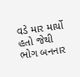વડે માર માર્યો હતો જેથી ભોગ બનનાર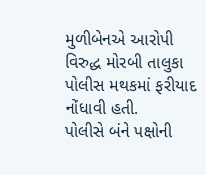મુળીબેનએ આરોપી વિરુદ્ધ મોરબી તાલુકા પોલીસ મથકમાં ફરીયાદ નોંધાવી હતી.
પોલીસે બંને પક્ષોની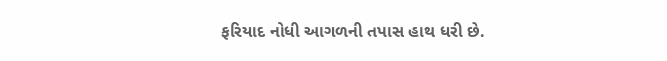ફરિયાદ નોધી આગળની તપાસ હાથ ધરી છે.